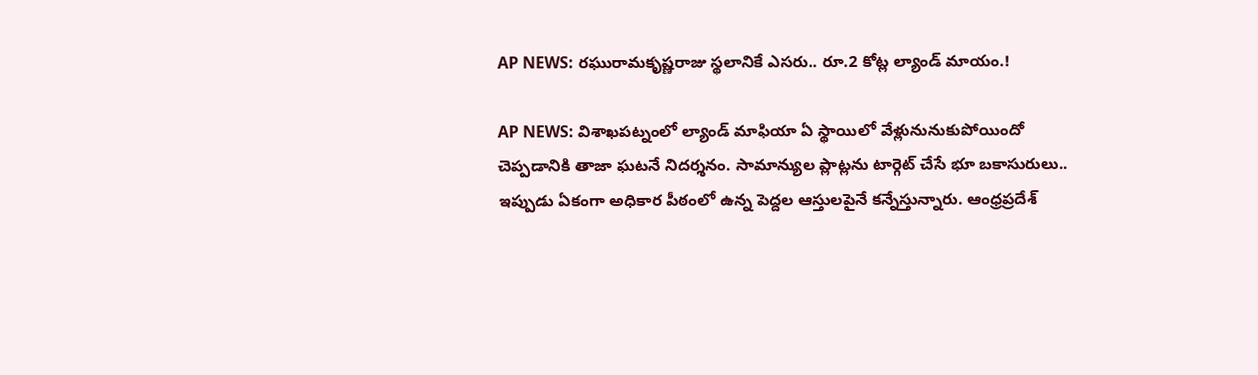AP NEWS: రఘురామకృష్ణరాజు స్థలానికే ఎసరు.. రూ.2 కోట్ల ల్యాండ్ మాయం.!

AP NEWS: విశాఖపట్నంలో ల్యాండ్ మాఫియా ఏ స్థాయిలో వేళ్లునునుకుపోయిందో చెప్పడానికి తాజా ఘటనే నిదర్శనం. సామాన్యుల ప్లాట్లను టార్గెట్ చేసే భూ బకాసురులు.. ఇప్పుడు ఏకంగా అధికార పీఠంలో ఉన్న పెద్దల ఆస్తులపైనే కన్నేస్తున్నారు. ఆంధ్రప్రదేశ్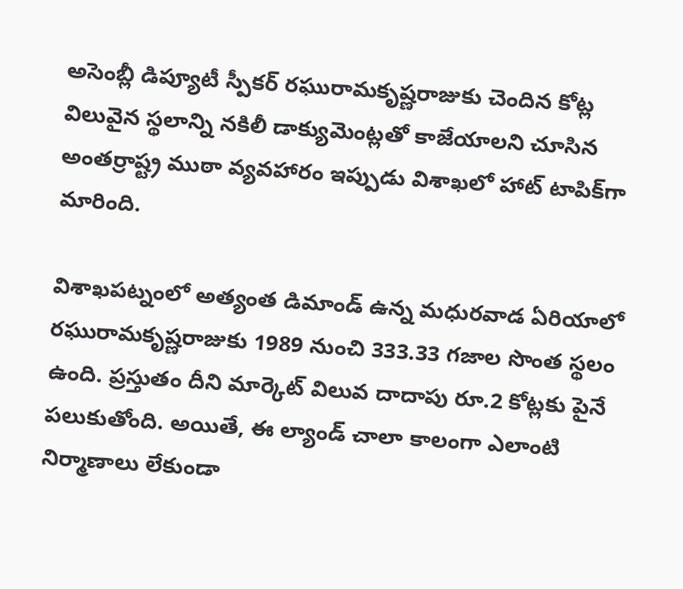అసెంబ్లీ డిప్యూటీ స్పీకర్ రఘురామకృష్ణరాజుకు చెందిన కోట్ల విలువైన స్థలాన్ని నకిలీ డాక్యుమెంట్లతో కాజేయాలని చూసిన అంతర్రాష్ట్ర ముఠా వ్యవహారం ఇప్పుడు విశాఖలో హాట్ టాపిక్‌గా మారింది.

విశాఖపట్నంలో అత్యంత డిమాండ్ ఉన్న మధురవాడ ఏరియాలో రఘురామకృష్ణరాజుకు 1989 నుంచి 333.33 గజాల సొంత స్థలం ఉంది. ప్రస్తుతం దీని మార్కెట్ విలువ దాదాపు రూ.2 కోట్లకు పైనే పలుకుతోంది. అయితే, ఈ ల్యాండ్ చాలా కాలంగా ఎలాంటి నిర్మాణాలు లేకుండా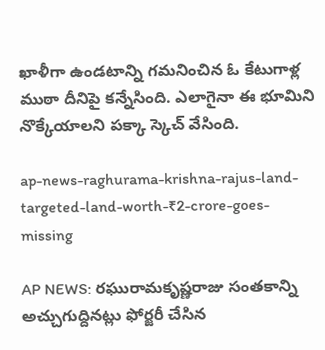ఖాళీగా ఉండటాన్ని గమనించిన ఓ కేటుగాళ్ల ముఠా దీనిపై కన్నేసింది. ఎలాగైనా ఈ భూమిని నొక్కేయాలని పక్కా స్కెచ్ వేసింది.

ap-news-raghurama-krishna-rajus-land-targeted-land-worth-₹2-crore-goes-missing

AP NEWS: రఘురామకృష్ణరాజు సంతకాన్ని అచ్చుగుద్దినట్లు ఫోర్జరీ చేసిన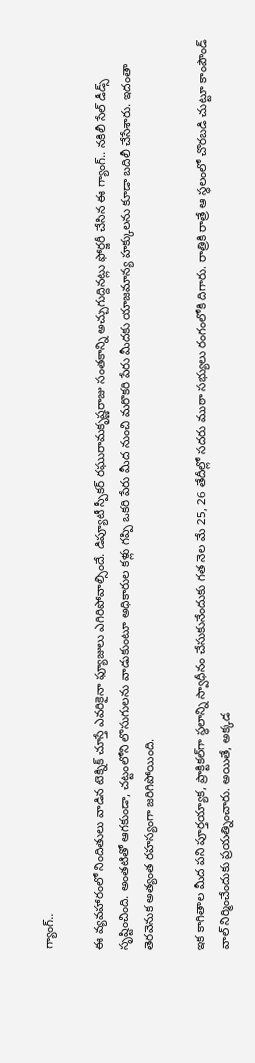గ్యాంగ్..

ఈ వ్యవహారంలో నిందితులు వాడిన టెక్నిక్ చూస్తే ఎవరికైనా ఫ్యూజులు ఎగిరిపోవాల్సిందే. డిప్యూటీ స్పీకర్ రఘురామకృష్ణరాజు సంతకాన్ని అచ్చుగుద్దినట్లు ఫోర్జరీ చేసిన ఈ గ్యాంగ్.. నకిలీ సేల్ డీడ్స్ సృష్టించింది. అంతటితో ఆగకుండా, చట్టంలోని లొసుగులను వాడుకుంటూ అధికారుల కళ్లు గప్పి ఒకరి పేరు మీద నుంచి మరొకరి పేరు మీదకు యాజమాన్య హక్కులను కూడా బదిలీ చేసేశారు. ఇదంతా తెరవెనుక అత్యంత రహస్యంగా జరిగిపోయింది.

ఇక కాగితాల మీద పని పూర్తయ్యాక, ప్రాక్టికల్‌గా స్థలాన్ని స్వాధీనం చేసుకునేందుకు గత నెల మే 25, 26 తేదీల్లో సదరు ముఠా సభ్యులు రంగంలోకి దిగారు. రాత్రికి రాత్రే ఆ స్థలంలో చొరబడి చుట్టూ కాంపౌండ్ వాల్ నిర్మించేందుకు ప్రయత్నించారు. అయితే, అక్కడ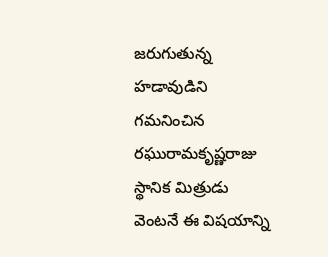జరుగుతున్న హడావుడిని గమనించిన రఘురామకృష్ణరాజు స్థానిక మిత్రుడు వెంటనే ఈ విషయాన్ని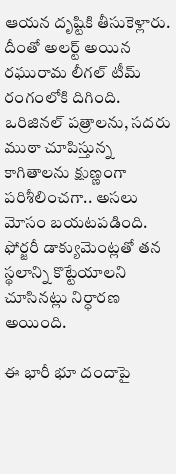ఆయన దృష్టికి తీసుకెళ్లారు. దీంతో అలర్ట్ అయిన రఘురామ లీగల్ టీమ్ రంగంలోకి దిగింది. ఒరిజినల్ పత్రాలను, సదరు ముఠా చూపిస్తున్న కాగితాలను క్షుణ్ణంగా పరిశీలించగా.. అసలు మోసం బయటపడింది. ఫోర్జరీ డాక్యుమెంట్లతో తన స్థలాన్ని కొట్టేయాలని చూసినట్లు నిర్ధారణ అయింది.

ఈ భారీ భూ దందాపై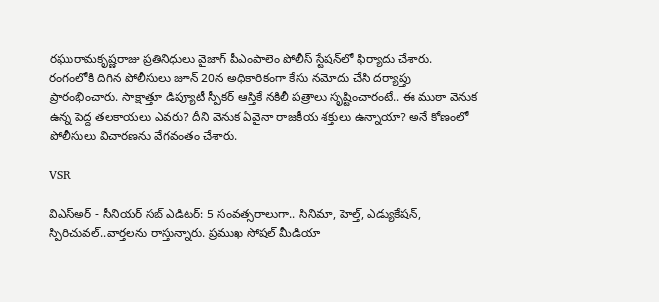రఘురామకృష్ణరాజు ప్రతినిధులు వైజాగ్ పీఎంపాలెం పోలీస్ స్టేషన్‌లో ఫిర్యాదు చేశారు. రంగంలోకి దిగిన పోలీసులు జూన్ 20న అధికారికంగా కేసు నమోదు చేసి దర్యాప్తు ప్రారంభించారు. సాక్షాత్తూ డిప్యూటీ స్పీకర్ ఆస్తికే నకిలీ పత్రాలు సృష్టించారంటే.. ఈ ముఠా వెనుక ఉన్న పెద్ద తలకాయలు ఎవరు? దీని వెనుక ఏవైనా రాజకీయ శక్తులు ఉన్నాయా? అనే కోణంలో పోలీసులు విచారణను వేగవంతం చేశారు.

VSR

విఎస్అర్ - సీనియర్ సబ్ ఎడిటర్: 5 సంవత్సరాలుగా.. సినిమా, హెల్త్, ఎడ్యుకేషన్, స్పిరిచువల్..వార్తలను రాస్తున్నారు. ప్రముఖ సోషల్ మీడియా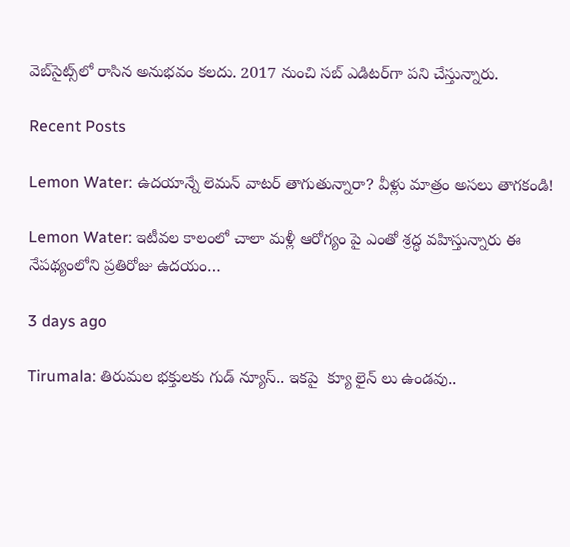వెబ్‌సైట్స్‌లో రాసిన అనుభవం కలదు. 2017 నుంచి సబ్ ఎడిటర్‌గా పని చేస్తున్నారు.

Recent Posts

Lemon Water: ఉదయాన్నే లెమన్ వాటర్ తాగుతున్నారా? వీళ్లు మాత్రం అసలు తాగకండి!

Lemon Water: ఇటీవల కాలంలో చాలా మళ్లీ ఆరోగ్యం పై ఎంతో శ్రద్ధ వహిస్తున్నారు ఈ నేపథ్యంలోని ప్రతిరోజు ఉదయం…

3 days ago

Tirumala: తిరుమల భక్తులకు గుడ్ న్యూస్.. ఇకపై  క్యూ లైన్ లు ఉండవు..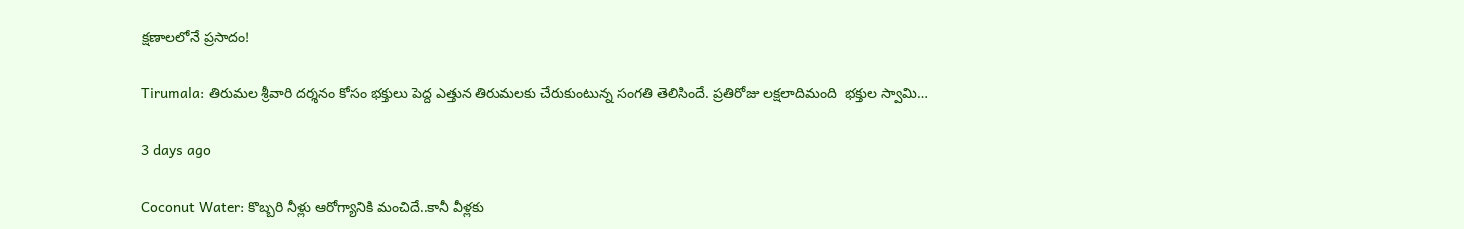క్షణాలలోనే ప్రసాదం!

Tirumala: తిరుమల శ్రీవారి దర్శనం కోసం భక్తులు పెద్ద ఎత్తున తిరుమలకు చేరుకుంటున్న సంగతి తెలిసిందే. ప్రతిరోజు లక్షలాదిమంది  భక్తుల స్వామి…

3 days ago

Coconut Water: కొబ్బరి నీళ్లు ఆరోగ్యానికి మంచిదే..కానీ వీళ్లకు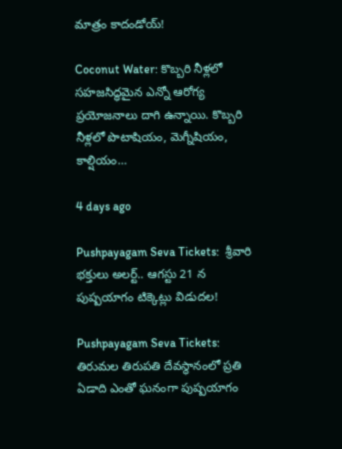మాత్రం కాదండోయ్!

Coconut Water: కొబ్బరి నీళ్లలో సహజసిద్ధమైన ఎన్నో ఆరోగ్య ప్రయోజనాలు దాగి ఉన్నాయి. కొబ్బరి నీళ్లలో పొటాషియం, మెగ్నీషియం, కాల్షియం…

4 days ago

Pushpayagam Seva Tickets:  శ్రీవారి భక్తులు అలర్ట్.. ఆగస్టు 21 న పుష్పయాగం టిక్కెట్లు విడుదల!

Pushpayagam Seva Tickets: తిరుమల తిరుపతి దేవస్థానంలో ప్రతి ఏడాది ఎంతో ఘనంగా పుష్పయాగం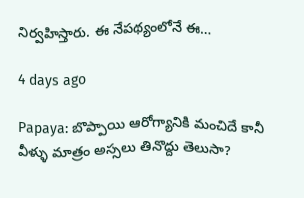నిర్వహిస్తారు. ఈ నేపథ్యంలోనే ఈ…

4 days ago

Papaya: బొప్పాయి ఆరోగ్యానికి మంచిదే కానీ వీళ్ళు మాత్రం అస్సలు తినొద్దు తెలుసా?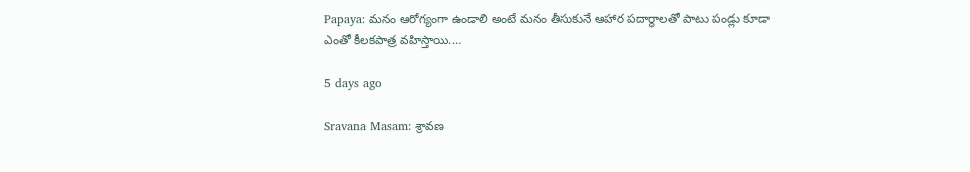Papaya: మనం ఆరోగ్యంగా ఉండాలి అంటే మనం తీసుకునే ఆహార పదార్థాలతో పాటు పండ్లు కూడా ఎంతో కీలకపాత్ర వహిస్తాయి.…

5 days ago

Sravana Masam: శ్రావణ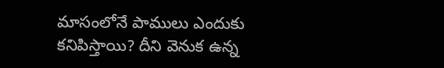మాసంలోనే పాములు ఎందుకు కనిపిస్తాయి? దీని వెనుక ఉన్న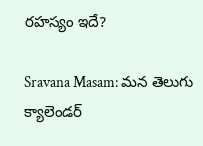రహస్యం ఇదే?

Sravana Masam: మన తెలుగు క్యాలెండర్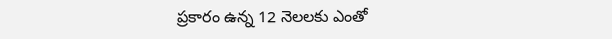ప్రకారం ఉన్న 12 నెలలకు ఎంతో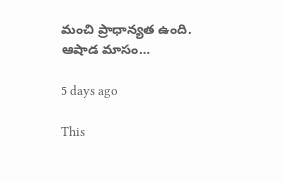మంచి ప్రాధాన్యత ఉంది. ఆషాడ మాసం…

5 days ago

This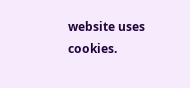website uses cookies.